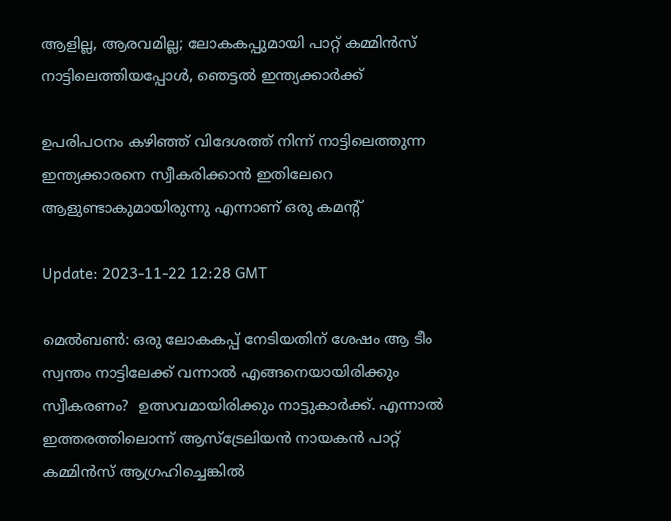ആളില്ല, ആരവമില്ല; ലോകകപ്പുമായി പാറ്റ് കമ്മിൻസ് നാട്ടിലെത്തിയപ്പോൾ, ഞെട്ടൽ ഇന്ത്യക്കാർക്ക്

ഉപരിപഠനം കഴിഞ്ഞ് വിദേശത്ത് നിന്ന് നാട്ടിലെത്തുന്ന ഇന്ത്യക്കാരനെ സ്വീകരിക്കാൻ ഇതിലേറെ ആളുണ്ടാകുമായിരുന്നു എന്നാണ് ഒരു കമന്റ്‌

Update: 2023-11-22 12:28 GMT

മെൽബൺ: ഒരു ലോകകപ്പ് നേടിയതിന് ശേഷം ആ ടീം സ്വന്തം നാട്ടിലേക്ക് വന്നാൽ എങ്ങനെയായിരിക്കും സ്വീകരണം?  ഉത്സവമായിരിക്കും നാട്ടുകാർക്ക്. എന്നാൽ ഇത്തരത്തിലൊന്ന് ആസ്‌ട്രേലിയൻ നായകൻ പാറ്റ് കമ്മിൻസ് ആഗ്രഹിച്ചെങ്കിൽ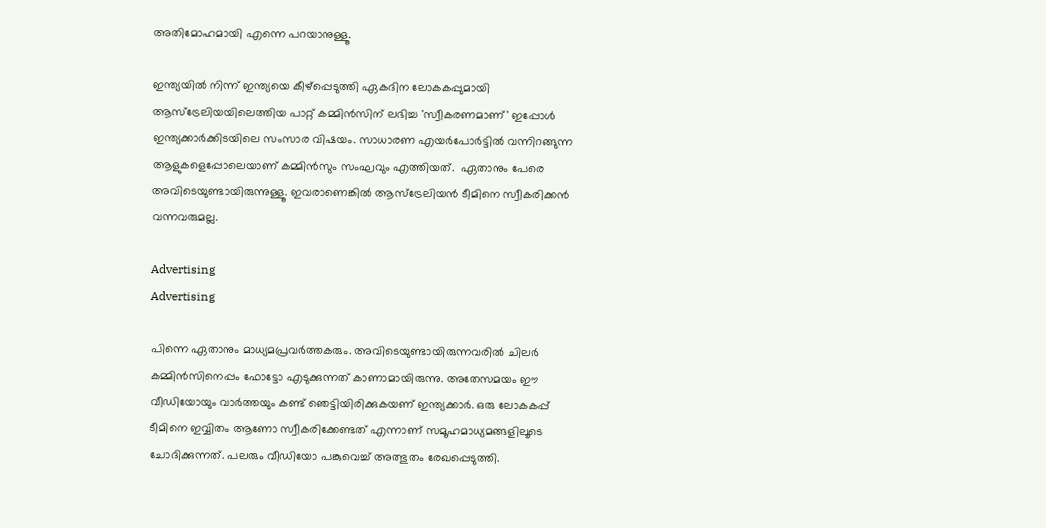അതിമോഹമായി എന്നെ പറയാനുള്ളൂ.

ഇന്ത്യയിൽ നിന്ന് ഇന്ത്യയെ കീഴ്‌പ്പെടുത്തി ഏകദിന ലോകകപ്പുമായി ആസ്‌ട്രേലിയയിലെത്തിയ പാറ്റ് കമ്മിൻസിന് ലഭിച്ച 'സ്വീകരണമാണ്' ഇപ്പോൾ ഇന്ത്യക്കാർക്കിടയിലെ സംസാര വിഷയം. സാധാരണ എയർപോർട്ടിൽ വന്നിറങ്ങുന്ന ആളുകളെപ്പോലെയാണ് കമ്മിൻസും സംഘവും എത്തിയത്.  ഏതാനും പേരെ അവിടെയുണ്ടായിരുന്നുള്ളൂ. ഇവരാണെങ്കില്‍ ആസ്ട്രേലിയന്‍ ടീമിനെ സ്വീകരിക്കന്‍ വന്നവരുമല്ല.

Advertising
Advertising

പിന്നെ ഏതാനും മാധ്യമപ്രവർത്തകരും. അവിടെയുണ്ടായിരുന്നവരില്‍ ചിലര്‍ കമ്മിൻസിനെപ്പം ഫോട്ടോ എടുക്കുന്നത് കാണാമായിരുന്നു. അതേസമയം ഈ വീഡിയോയും വാർത്തയും കണ്ട് ഞെട്ടിയിരിക്കുകയണ് ഇന്ത്യക്കാർ. ഒരു ലോകകപ്പ് ടീമിനെ ഇവ്വിതം ആണോ സ്വീകരിക്കേണ്ടത് എന്നാണ് സമൂഹമാധ്യമങ്ങളിലൂടെ ചോദിക്കുന്നത്. പലരും വീഡിയോ പങ്കുവെച്ച് അത്ഭുതം രേഖപ്പെടുത്തി.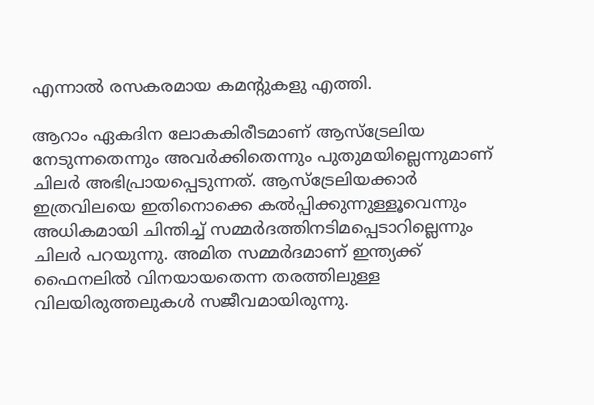എന്നാൽ രസകരമായ കമന്റുകളു എത്തി.

ആറാം ഏകദിന ലോകകിരീടമാണ് ആസ്‌ട്രേലിയ നേടുന്നതെന്നും അവർക്കിതെന്നും പുതുമയില്ലെന്നുമാണ് ചിലർ അഭിപ്രായപ്പെടുന്നത്. ആസ്‌ട്രേലിയക്കാർ ഇത്രവിലയെ ഇതിനൊക്കെ കൽപ്പിക്കുന്നുള്ളൂവെന്നും അധികമായി ചിന്തിച്ച് സമ്മർദത്തിനടിമപ്പെടാറില്ലെന്നും ചിലർ പറയുന്നു. അമിത സമ്മർദമാണ് ഇന്ത്യക്ക് ഫൈനലിൽ വിനയായതെന്ന തരത്തിലുള്ള വിലയിരുത്തലുകള്‍ സജീവമായിരുന്നു.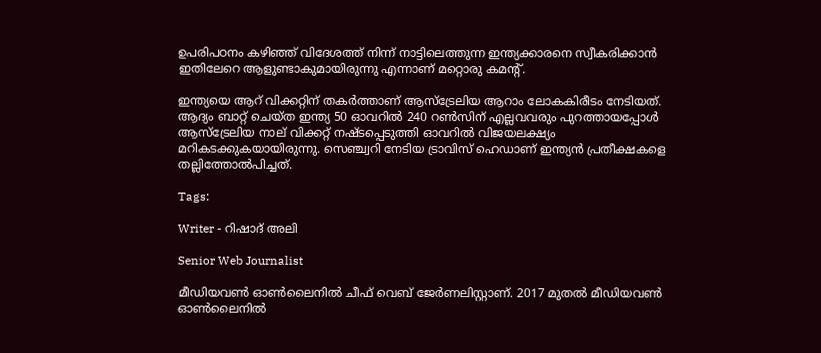ഉപരിപഠനം കഴിഞ്ഞ് വിദേശത്ത് നിന്ന് നാട്ടിലെത്തുന്ന ഇന്ത്യക്കാരനെ സ്വീകരിക്കാൻ ഇതിലേറെ ആളുണ്ടാകുമായിരുന്നു എന്നാണ് മറ്റൊരു കമന്റ്‌.

ഇന്ത്യയെ ആറ് വിക്കറ്റിന് തകർത്താണ് ആസ്‌ട്രേലിയ ആറാം ലോകകിരീടം നേടിയത്. ആദ്യം ബാറ്റ് ചെയ്ത ഇന്ത്യ 50 ഓവറിൽ 240 റൺസിന് എല്ലവവരും പുറത്തായപ്പോൾ ആസ്‌ട്രേലിയ നാല് വിക്കറ്റ് നഷ്ടപ്പെടുത്തി ഓവറിൽ വിജയലക്ഷ്യം മറികടക്കുകയായിരുന്നു. സെഞ്ച്വറി നേടിയ ട്രാവിസ് ഹെഡാണ് ഇന്ത്യൻ പ്രതീക്ഷകളെ തല്ലിത്തോൽപിച്ചത്.

Tags:

Writer - റിഷാദ് അലി

Senior Web Journalist

മീഡിയവൺ ഓൺലൈനിൽ ചീഫ് വെബ് ജേർണലിസ്റ്റാണ്. 2017 മുതൽ മീഡിയവൺ ഓൺലൈനിൽ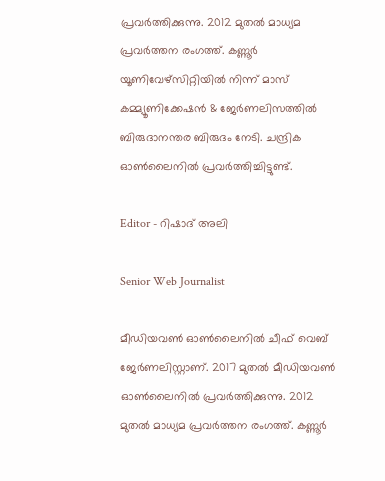പ്രവർത്തിക്കുന്നു. 2012 മുതൽ മാധ്യമ പ്രവർത്തന രംഗത്ത്. കണ്ണൂര്‍ യൂണിവേഴ്‌സിറ്റിയിൽ നിന്ന് മാസ് കമ്മ്യൂണിക്കേഷന്‍ & ജേര്‍ണലിസത്തില്‍ ബിരുദാനന്തര ബിരുദം നേടി. ചന്ദ്രിക ഓണ്‍ലൈനില്‍ പ്രവര്‍ത്തിച്ചിട്ടുണ്ട്.

Editor - റിഷാദ് അലി

Senior Web Journalist

മീഡിയവൺ ഓൺലൈനിൽ ചീഫ് വെബ് ജേർണലിസ്റ്റാണ്. 2017 മുതൽ മീഡിയവൺ ഓൺലൈനിൽ പ്രവർത്തിക്കുന്നു. 2012 മുതൽ മാധ്യമ പ്രവർത്തന രംഗത്ത്. കണ്ണൂര്‍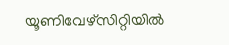യൂണിവേഴ്‌സിറ്റിയിൽ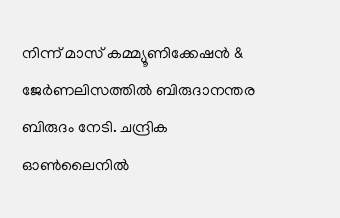നിന്ന് മാസ് കമ്മ്യൂണിക്കേഷന്‍ & ജേര്‍ണലിസത്തില്‍ ബിരുദാനന്തര ബിരുദം നേടി. ചന്ദ്രിക ഓണ്‍ലൈനില്‍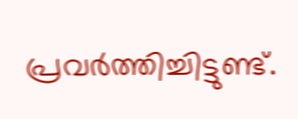പ്രവര്‍ത്തിച്ചിട്ടുണ്ട്.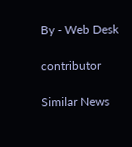By - Web Desk

contributor

Similar News